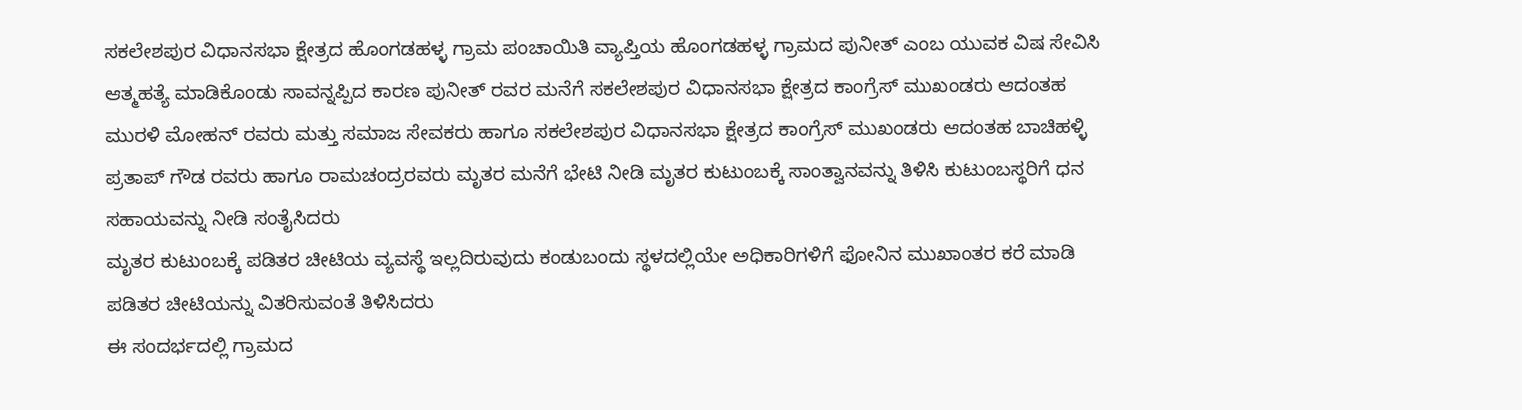ಸಕಲೇಶಪುರ ವಿಧಾನಸಭಾ ಕ್ಷೇತ್ರದ ಹೊಂಗಡಹಳ್ಳ ಗ್ರಾಮ ಪಂಚಾಯಿತಿ ವ್ಯಾಪ್ತಿಯ ಹೊಂಗಡಹಳ್ಳ ಗ್ರಾಮದ ಪುನೀತ್ ಎಂಬ ಯುವಕ ವಿಷ ಸೇವಿಸಿ ಆತ್ಮಹತ್ಯೆ ಮಾಡಿಕೊಂಡು ಸಾವನ್ನಪ್ಪಿದ ಕಾರಣ ಪುನೀತ್ ರವರ ಮನೆಗೆ ಸಕಲೇಶಪುರ ವಿಧಾನಸಭಾ ಕ್ಷೇತ್ರದ ಕಾಂಗ್ರೆಸ್ ಮುಖಂಡರು ಆದಂತಹ ಮುರಳಿ ಮೋಹನ್ ರವರು ಮತ್ತು ಸಮಾಜ ಸೇವಕರು ಹಾಗೂ ಸಕಲೇಶಪುರ ವಿಧಾನಸಭಾ ಕ್ಷೇತ್ರದ ಕಾಂಗ್ರೆಸ್ ಮುಖಂಡರು ಆದಂತಹ ಬಾಚಿಹಳ್ಳಿ ಪ್ರತಾಪ್ ಗೌಡ ರವರು ಹಾಗೂ ರಾಮಚಂದ್ರರವರು ಮೃತರ ಮನೆಗೆ ಭೇಟಿ ನೀಡಿ ಮೃತರ ಕುಟುಂಬಕ್ಕೆ ಸಾಂತ್ವಾನವನ್ನು ತಿಳಿಸಿ ಕುಟುಂಬಸ್ಥರಿಗೆ ಧನ ಸಹಾಯವನ್ನು ನೀಡಿ ಸಂತೈಸಿದರು
ಮೃತರ ಕುಟುಂಬಕ್ಕೆ ಪಡಿತರ ಚೀಟಿಯ ವ್ಯವಸ್ಥೆ ಇಲ್ಲದಿರುವುದು ಕಂಡುಬಂದು ಸ್ಥಳದಲ್ಲಿಯೇ ಅಧಿಕಾರಿಗಳಿಗೆ ಫೋನಿನ ಮುಖಾಂತರ ಕರೆ ಮಾಡಿ ಪಡಿತರ ಚೀಟಿಯನ್ನು ವಿತರಿಸುವಂತೆ ತಿಳಿಸಿದರು
ಈ ಸಂದರ್ಭದಲ್ಲಿ ಗ್ರಾಮದ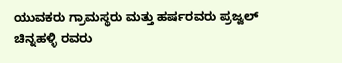ಯುವಕರು ಗ್ರಾಮಸ್ಥರು ಮತ್ತು ಹರ್ಷರವರು ಪ್ರಜ್ವಲ್ ಚಿನ್ನಹಳ್ಳಿ ರವರು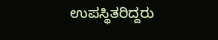ಉಪಸ್ಥಿತರಿದ್ದರು